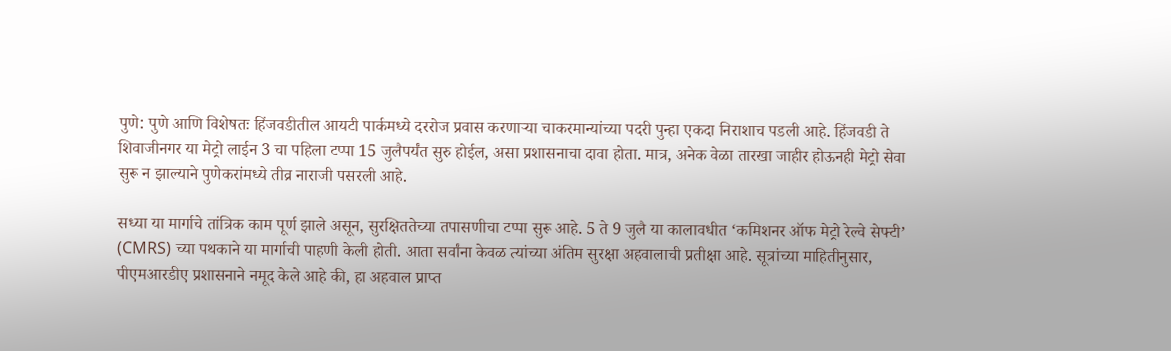पुणे: पुणे आणि विशेषतः हिंजवडीतील आयटी पार्कमध्ये दररोज प्रवास करणाऱ्या चाकरमान्यांच्या पदरी पुन्हा एकदा निराशाच पडली आहे. हिंजवडी ते शिवाजीनगर या मेट्रो लाईन 3 चा पहिला टप्पा 15 जुलैपर्यंत सुरु होईल, असा प्रशासनाचा दावा होता. मात्र, अनेक वेळा तारखा जाहीर होऊनही मेट्रो सेवा सुरू न झाल्याने पुणेकरांमध्ये तीव्र नाराजी पसरली आहे.

सध्या या मार्गाचे तांत्रिक काम पूर्ण झाले असून, सुरक्षिततेच्या तपासणीचा टप्पा सुरू आहे. 5 ते 9 जुलै या कालावधीत ‘कमिशनर ऑफ मेट्रो रेल्वे सेफ्टी’ (CMRS) च्या पथकाने या मार्गाची पाहणी केली होती. आता सर्वांना केवळ त्यांच्या अंतिम सुरक्षा अहवालाची प्रतीक्षा आहे. सूत्रांच्या माहितीनुसार, पीएमआरडीए प्रशासनाने नमूद केले आहे की, हा अहवाल प्राप्त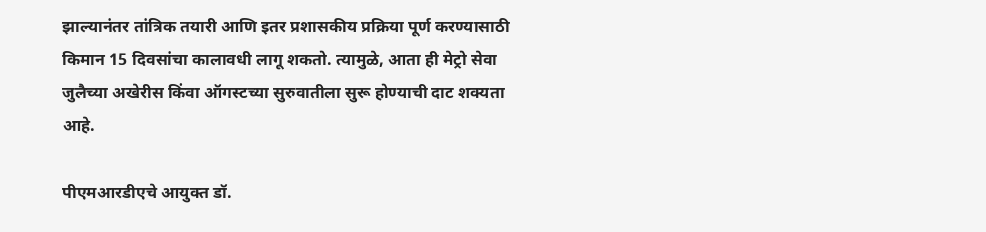झाल्यानंतर तांत्रिक तयारी आणि इतर प्रशासकीय प्रक्रिया पूर्ण करण्यासाठी किमान 15 दिवसांचा कालावधी लागू शकतो. त्यामुळे, आता ही मेट्रो सेवा जुलैच्या अखेरीस किंवा ऑगस्टच्या सुरुवातीला सुरू होण्याची दाट शक्यता आहे.

पीएमआरडीएचे आयुक्त डॉ.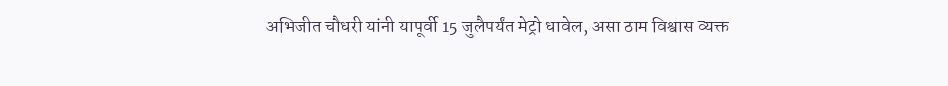अभिजीत चौधरी यांनी यापूर्वी 15 जुलैपर्यंत मेट्रो धावेल, असा ठाम विश्वास व्यक्त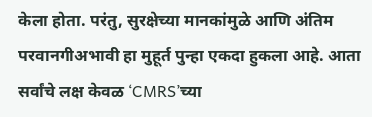केला होता. परंतु, सुरक्षेच्या मानकांमुळे आणि अंतिम परवानगीअभावी हा मुहूर्त पुन्हा एकदा हुकला आहे. आता सर्वांचे लक्ष केवळ ‘CMRS’च्या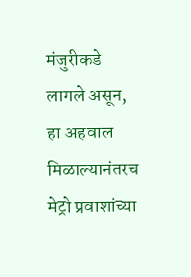मंजुरीकडे लागले असून, हा अहवाल मिळाल्यानंतरच मेट्रो प्रवाशांच्या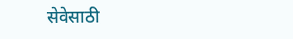सेवेसाठी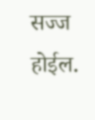सज्ज होईल.